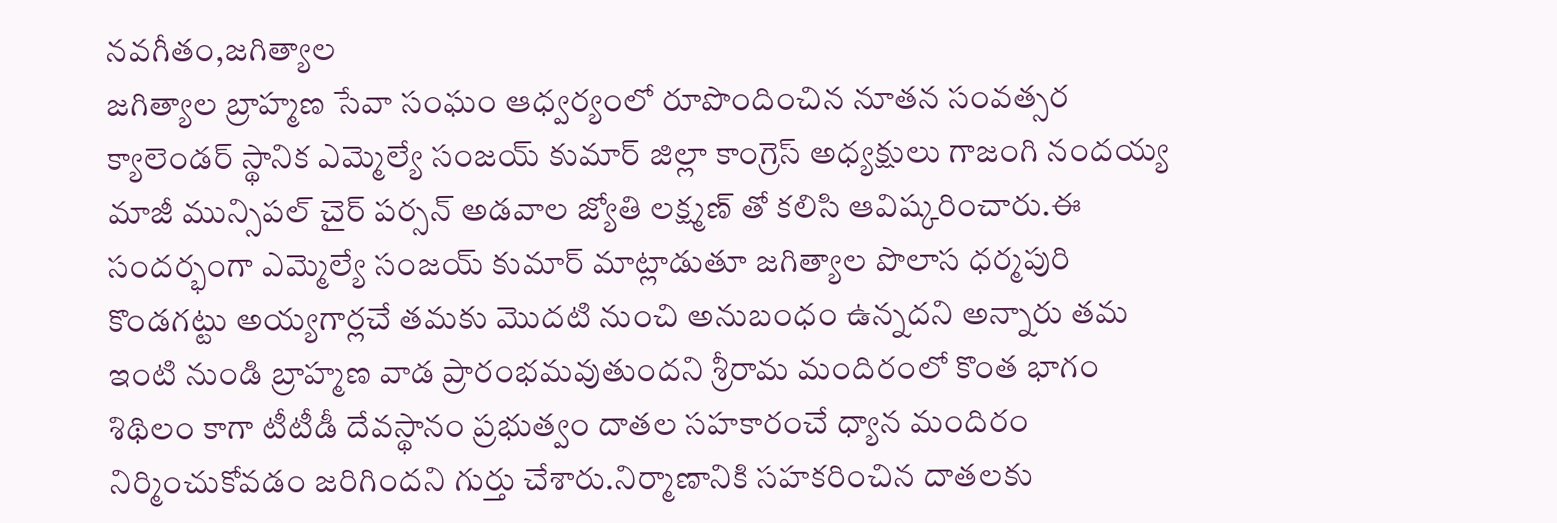నవగీతం,జగిత్యాల
జగిత్యాల బ్రాహ్మణ సేవా సంఘం ఆధ్వర్యంలో రూపొందించిన నూతన సంవత్సర క్యాలెండర్ స్థానిక ఎమ్మెల్యే సంజయ్ కుమార్ జిల్లా కాంగ్రెస్ అధ్యక్షులు గాజంగి నందయ్య మాజీ మున్సిపల్ చైర్ పర్సన్ అడవాల జ్యోతి లక్ష్మణ్ తో కలిసి ఆవిష్కరించారు.ఈ సందర్భంగా ఎమ్మెల్యే సంజయ్ కుమార్ మాట్లాడుతూ జగిత్యాల పొలాస ధర్మపురి కొండగట్టు అయ్యగార్లచే తమకు మొదటి నుంచి అనుబంధం ఉన్నదని అన్నారు తమ ఇంటి నుండి బ్రాహ్మణ వాడ ప్రారంభమవుతుందని శ్రీరామ మందిరంలో కొంత భాగం శిథిలం కాగా టీటీడీ దేవస్థానం ప్రభుత్వం దాతల సహకారంచే ధ్యాన మందిరం నిర్మించుకోవడం జరిగిందని గుర్తు చేశారు.నిర్మాణానికి సహకరించిన దాతలకు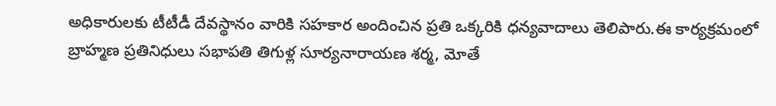అధికారులకు టీటీడీ దేవస్థానం వారికి సహకార అందించిన ప్రతి ఒక్కరికి ధన్యవాదాలు తెలిపారు.ఈ కార్యక్రమంలో బ్రాహ్మణ ప్రతినిధులు సభాపతి తిగుళ్ల సూర్యనారాయణ శర్మ, మోతే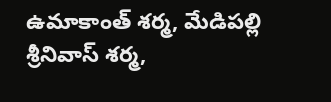ఉమాకాంత్ శర్మ, మేడిపల్లి శ్రీనివాస్ శర్మ,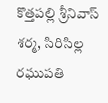కొత్తపల్లి శ్రీనివాస్ శర్మ, సిరిసిల్ల రఘుపతి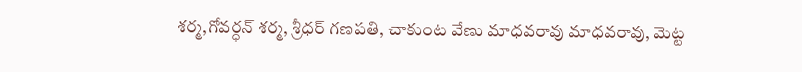శర్మ,గోవర్ధన్ శర్మ, శ్రీధర్ గణపతి, చాకుంట వేణు మాధవరావు మాధవరావు, మెట్ట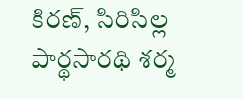కిరణ్, సిరిసిల్ల పార్థసారథి శర్మ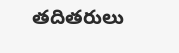తదితరులు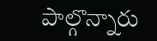పాల్గొన్నారు